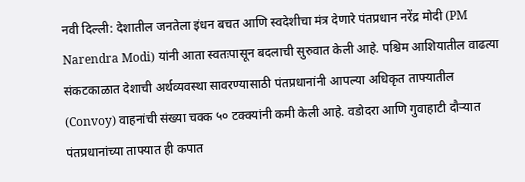नवी दिल्ली: देशातील जनतेला इंधन बचत आणि स्वदेशीचा मंत्र देणारे पंतप्रधान नरेंद्र मोदी (PM Narendra Modi) यांनी आता स्वतःपासून बदलाची सुरुवात केली आहे. पश्चिम आशियातील वाढत्या संकटकाळात देशाची अर्थव्यवस्था सावरण्यासाठी पंतप्रधानांनी आपल्या अधिकृत ताफ्यातील (Convoy) वाहनांची संख्या चक्क ५० टक्क्यांनी कमी केली आहे. वडोदरा आणि गुवाहाटी दौऱ्यात पंतप्रधानांच्या ताफ्यात ही कपात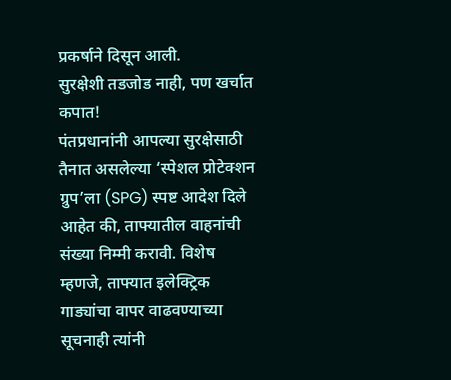प्रकर्षाने दिसून आली.
सुरक्षेशी तडजोड नाही, पण खर्चात कपात!
पंतप्रधानांनी आपल्या सुरक्षेसाठी तैनात असलेल्या ‘स्पेशल प्रोटेक्शन ग्रुप’ला (SPG) स्पष्ट आदेश दिले आहेत की, ताफ्यातील वाहनांची संख्या निम्मी करावी. विशेष म्हणजे, ताफ्यात इलेक्ट्रिक गाड्यांचा वापर वाढवण्याच्या सूचनाही त्यांनी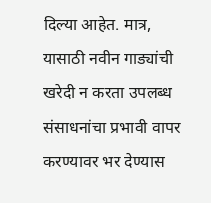दिल्या आहेत. मात्र, यासाठी नवीन गाड्यांची खरेदी न करता उपलब्ध संसाधनांचा प्रभावी वापर करण्यावर भर देण्यास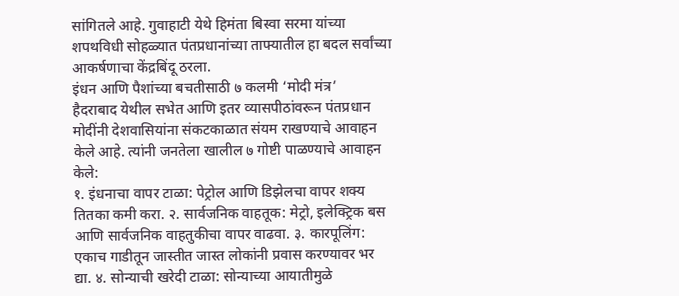सांगितले आहे. गुवाहाटी येथे हिमंता बिस्वा सरमा यांच्या शपथविधी सोहळ्यात पंतप्रधानांच्या ताफ्यातील हा बदल सर्वांच्या आकर्षणाचा केंद्रबिंदू ठरला.
इंधन आणि पैशांच्या बचतीसाठी ७ कलमी ‘मोदी मंत्र’
हैदराबाद येथील सभेत आणि इतर व्यासपीठांवरून पंतप्रधान मोदींनी देशवासियांना संकटकाळात संयम राखण्याचे आवाहन केले आहे. त्यांनी जनतेला खालील ७ गोष्टी पाळण्याचे आवाहन केले:
१. इंधनाचा वापर टाळा: पेट्रोल आणि डिझेलचा वापर शक्य तितका कमी करा. २. सार्वजनिक वाहतूक: मेट्रो, इलेक्ट्रिक बस आणि सार्वजनिक वाहतुकीचा वापर वाढवा. ३. कारपूलिंग: एकाच गाडीतून जास्तीत जास्त लोकांनी प्रवास करण्यावर भर द्या. ४. सोन्याची खरेदी टाळा: सोन्याच्या आयातीमुळे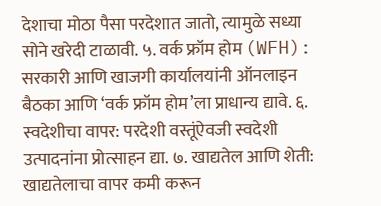देशाचा मोठा पैसा परदेशात जातो, त्यामुळे सध्या सोने खरेदी टाळावी. ५. वर्क फ्रॉम होम (WFH): सरकारी आणि खाजगी कार्यालयांनी ऑनलाइन बैठका आणि ‘वर्क फ्रॉम होम’ला प्राधान्य द्यावे. ६. स्वदेशीचा वापर: परदेशी वस्तूंऐवजी स्वदेशी उत्पादनांना प्रोत्साहन द्या. ७. खाद्यतेल आणि शेती: खाद्यतेलाचा वापर कमी करून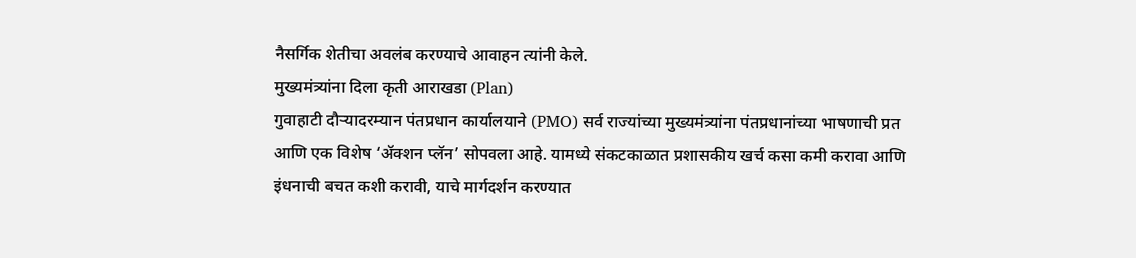नैसर्गिक शेतीचा अवलंब करण्याचे आवाहन त्यांनी केले.
मुख्यमंत्र्यांना दिला कृती आराखडा (Plan)
गुवाहाटी दौऱ्यादरम्यान पंतप्रधान कार्यालयाने (PMO) सर्व राज्यांच्या मुख्यमंत्र्यांना पंतप्रधानांच्या भाषणाची प्रत आणि एक विशेष ‘ॲक्शन प्लॅन’ सोपवला आहे. यामध्ये संकटकाळात प्रशासकीय खर्च कसा कमी करावा आणि इंधनाची बचत कशी करावी, याचे मार्गदर्शन करण्यात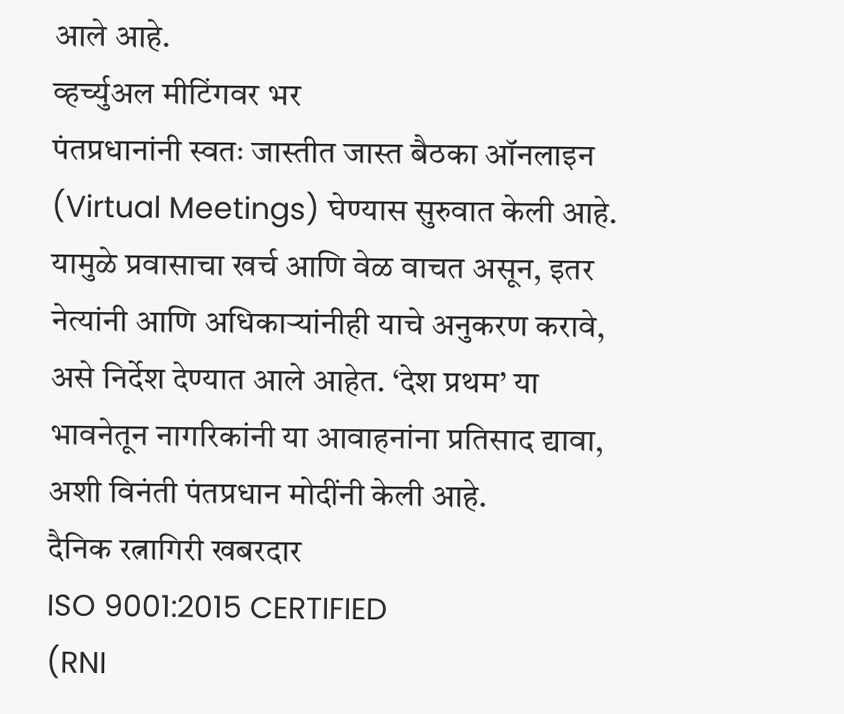आले आहे.
व्हर्च्युअल मीटिंगवर भर
पंतप्रधानांनी स्वतः जास्तीत जास्त बैठका ऑनलाइन (Virtual Meetings) घेण्यास सुरुवात केली आहे. यामुळे प्रवासाचा खर्च आणि वेळ वाचत असून, इतर नेत्यांनी आणि अधिकाऱ्यांनीही याचे अनुकरण करावे, असे निर्देश देण्यात आले आहेत. ‘देश प्रथम’ या भावनेतून नागरिकांनी या आवाहनांना प्रतिसाद द्यावा, अशी विनंती पंतप्रधान मोदींनी केली आहे.
दैनिक रत्नागिरी खबरदार
ISO 9001:2015 CERTIFIED
(RNI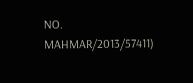NO. MAHMAR/2013/57411)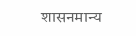शासनमान्य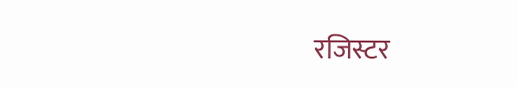रजिस्टर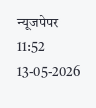न्यूजपेपर
11:52 13-05-2026